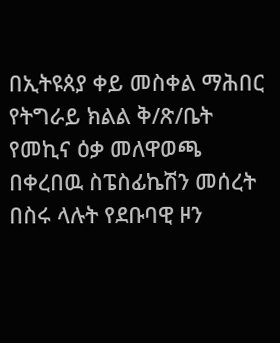በኢትዩጰያ ቀይ መስቀል ማሕበር የትግራይ ክልል ቅ/ጽ/ቤት የመኪና ዕቃ መለዋወጫ በቀረበዉ ስፔስፊኬሽን መሰረት በስሩ ላሉት የደቡባዊ ዞን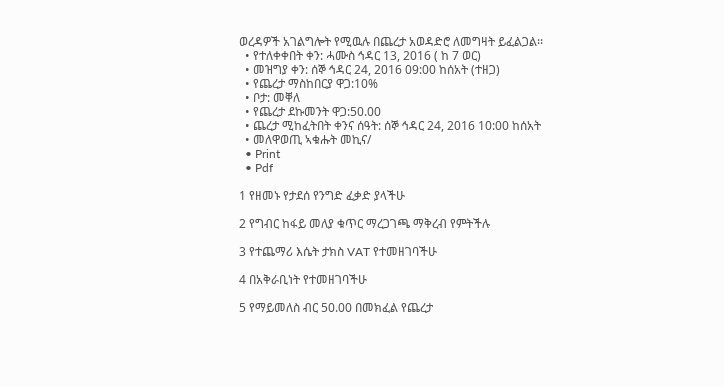ወረዳዎች አገልግሎት የሚዉሉ በጨረታ አወዳድሮ ለመግዛት ይፈልጋል፡፡
  • የተለቀቀበት ቀን: ሓሙስ ኅዳር 13, 2016 ( ከ 7 ወር)
  • መዝግያ ቀን: ሰኞ ኅዳር 24, 2016 09:00 ከሰአት (ተዘጋ)
  • የጨረታ ማስከበርያ ዋጋ:10%
  • ቦታ: መቐለ
  • የጨረታ ደኩመንት ዋጋ:50.00
  • ጨረታ ሚከፈትበት ቀንና ሰዓት: ሰኞ ኅዳር 24, 2016 10:00 ከሰአት
  • መለዋወጢ ኣቁሑት መኪና/
  • Print
  • Pdf

1 የዘመኑ የታደሰ የንግድ ፈቃድ ያላችሁ

2 የግብር ከፋይ መለያ ቁጥር ማረጋገጫ ማቅረብ የምትችሉ

3 የተጨማሪ እሴት ታክስ VAT የተመዘገባችሁ

4 በአቅራቢነት የተመዘገባችሁ

5 የማይመለስ ብር 50.00 በመክፈል የጨረታ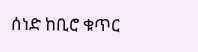ሰነድ ከቢሮ ቁጥር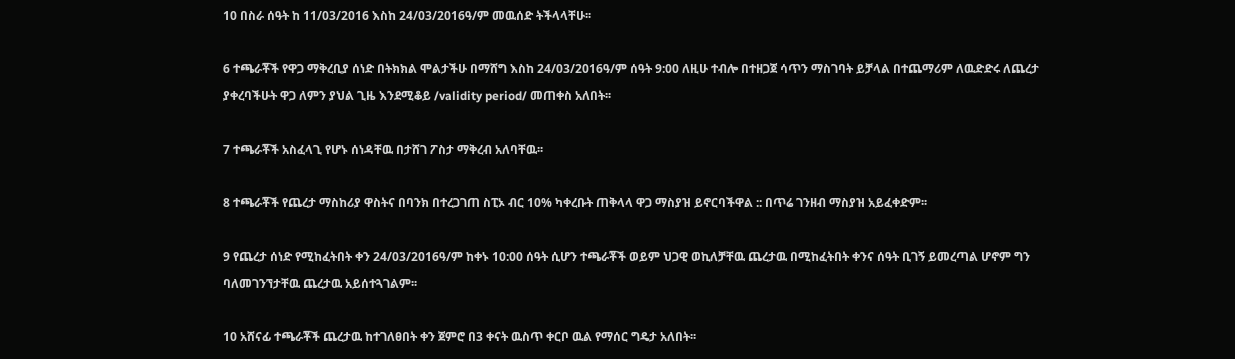10 በስራ ሰዓት ከ 11/03/2016 እስከ 24/03/2016ዓ/ም መዉሰድ ትችላላቸሁ፡፡

6 ተጫራቾች የዋጋ ማቅረቢያ ሰነድ በትክክል ሞልታችሁ በማሸግ እስከ 24/03/2016ዓ/ም ሰዓት 9:00 ለዚሁ ተብሎ በተዘጋጀ ሳጥን ማስገባት ይቻላል በተጨማሪም ለዉድድሩ ለጨረታ ያቀረባችሁት ዋጋ ለምን ያህል ጊዜ እንደሚቆይ /validity period/ መጠቀስ አለበት፡፡

7 ተጫራቾች አስፈላጊ የሆኑ ሰነዳቸዉ በታሸገ ፖስታ ማቅረብ አለባቸዉ፡፡

8 ተጫራቾች የጨረታ ማስከሪያ ዋስትና በባንክ በተረጋገጠ ስፒኦ ብር 10% ካቀረቡት ጠቅላላ ዋጋ ማስያዝ ይኖርባችዋል :: በጥሬ ገንዘብ ማስያዝ አይፈቀድም፡፡

9 የጨረታ ሰነድ የሚከፈትበት ቀን 24/03/2016ዓ/ም ከቀኑ 10:00 ሰዓት ሲሆን ተጫራቾች ወይም ህጋዊ ወኪለቻቸዉ ጨረታዉ በሚከፈትበት ቀንና ሰዓት ቢገኝ ይመረጣል ሆኖም ግን ባለመገንኘታቸዉ ጨረታዉ አይሰተጓገልም፡፡

10 አሸናፊ ተጫራቾች ጨረታዉ ከተገለፀበት ቀን ጀምሮ በ3 ቀናት ዉስጥ ቀርቦ ዉል የማሰር ግዴታ አለበት፡፡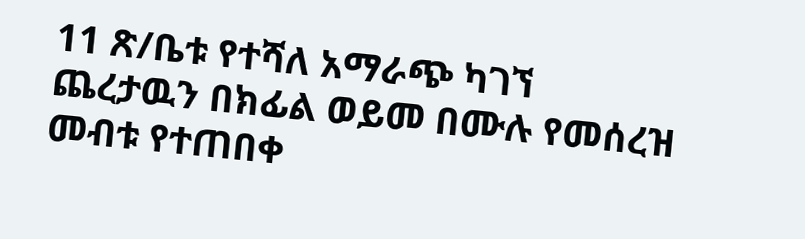11 ጽ/ቤቱ የተሻለ አማራጭ ካገኘ ጨረታዉን በክፊል ወይመ በሙሉ የመሰረዝ መብቱ የተጠበቀ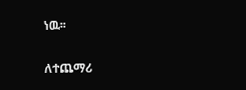ነዉ፡፡

ለተጨማሪ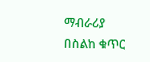ማብራሪያ በስልከ ቁጥር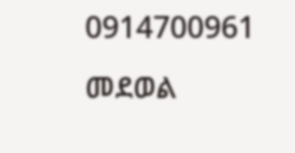0914700961 መደወል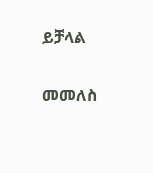ይቻላል

መመለስ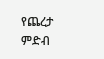የጨረታ ምድብ